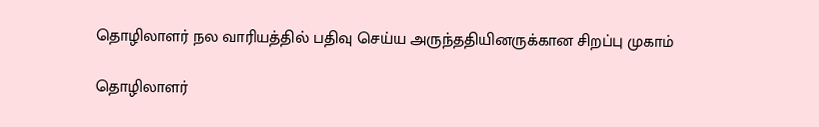தொழிலாளர் நல வாரியத்தில் பதிவு செய்ய அருந்ததியினருக்கான சிறப்பு முகாம்

தொழிலாளர்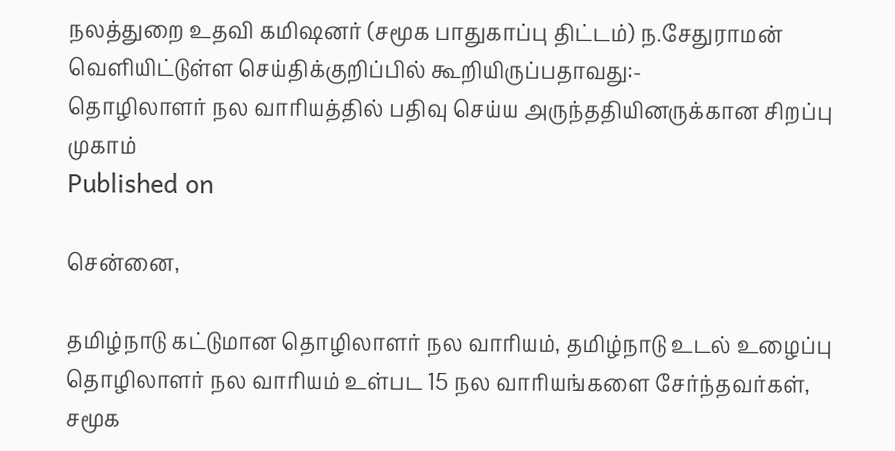நலத்துறை உதவி கமிஷனர் (சமூக பாதுகாப்பு திட்டம்) ந.சேதுராமன் வெளியிட்டுள்ள செய்திக்குறிப்பில் கூறியிருப்பதாவது:-
தொழிலாளர் நல வாரியத்தில் பதிவு செய்ய அருந்ததியினருக்கான சிறப்பு முகாம்
Published on

சென்னை,

தமிழ்நாடு கட்டுமான தொழிலாளர் நல வாரியம், தமிழ்நாடு உடல் உழைப்பு தொழிலாளர் நல வாரியம் உள்பட 15 நல வாரியங்களை சேர்ந்தவர்கள், சமூக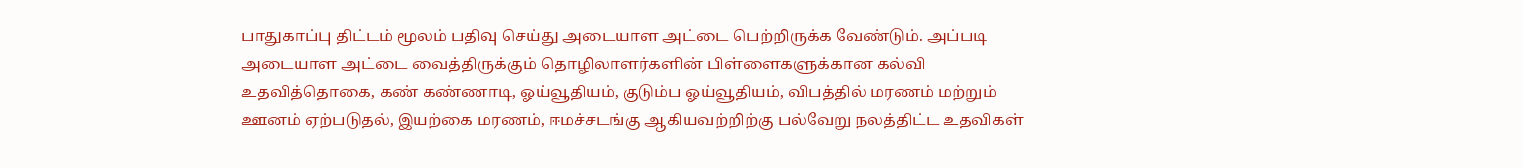பாதுகாப்பு திட்டம் மூலம் பதிவு செய்து அடையாள அட்டை பெற்றிருக்க வேண்டும். அப்படி அடையாள அட்டை வைத்திருக்கும் தொழிலாளர்களின் பிள்ளைகளுக்கான கல்வி உதவித்தொகை, கண் கண்ணாடி, ஓய்வூதியம், குடும்ப ஓய்வூதியம், விபத்தில் மரணம் மற்றும் ஊனம் ஏற்படுதல், இயற்கை மரணம், ஈமச்சடங்கு ஆகியவற்றிற்கு பல்வேறு நலத்திட்ட உதவிகள்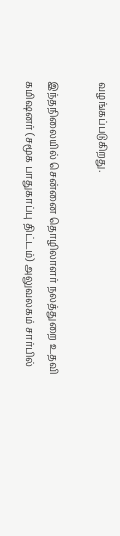வழங்கப்படுகிறது.

இந்தநிலையில் சென்னை தொழிலாளர் நலத்துறை உதவி கமிஷனர் (சமூக பாதுகாப்பு திட்டம்) அலுவலகம் சார்பில்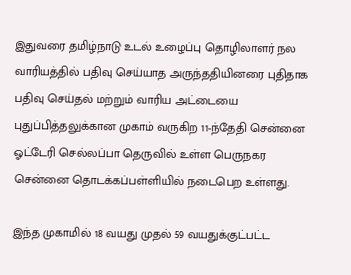இதுவரை தமிழ்நாடு உடல் உழைப்பு தொழிலாளர் நல வாரியத்தில் பதிவு செய்யாத அருந்ததியினரை புதிதாக பதிவு செய்தல் மற்றும் வாரிய அட்டையை புதுப்பித்தலுக்கான முகாம் வருகிற 11-ந்தேதி சென்னை ஓட்டேரி செல்லப்பா தெருவில் உள்ள பெருநகர சென்னை தொடக்கப்பள்ளியில் நடைபெற உள்ளது.

இந்த முகாமில் 18 வயது முதல் 59 வயதுக்குட்பட்ட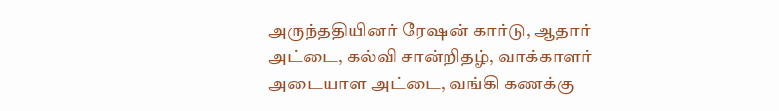அருந்ததியினர் ரேஷன் கார்டு, ஆதார் அட்டை, கல்வி சான்றிதழ், வாக்காளர் அடையாள அட்டை, வங்கி கணக்கு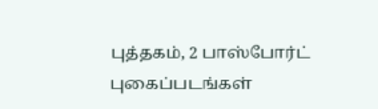புத்தகம், 2 பாஸ்போர்ட் புகைப்படங்கள்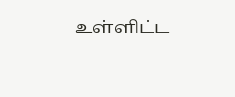உள்ளிட்ட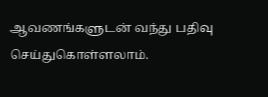ஆவணங்களுடன் வந்து பதிவு செய்துகொள்ளலாம்.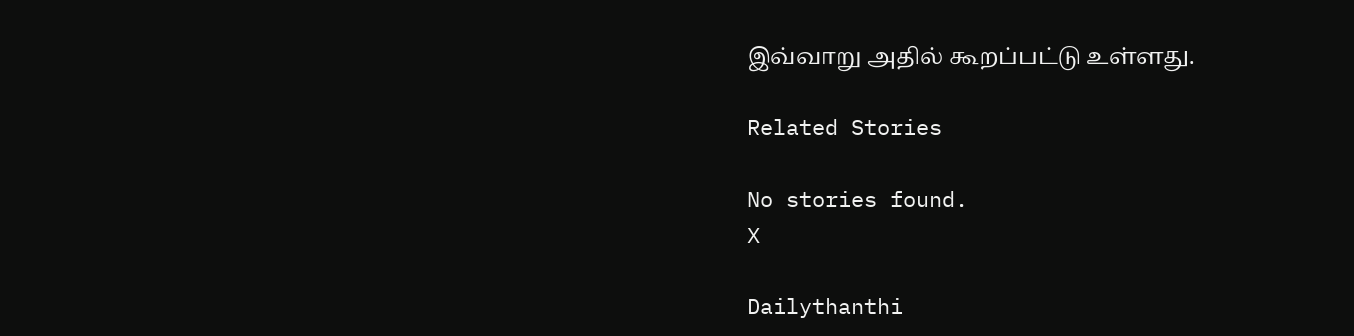இவ்வாறு அதில் கூறப்பட்டு உள்ளது.

Related Stories

No stories found.
X

Dailythanthi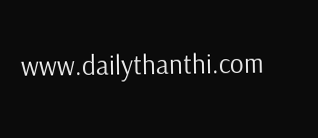www.dailythanthi.com